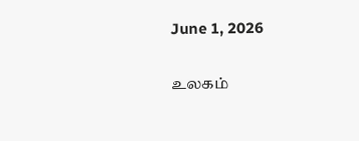June 1, 2026

உலகம்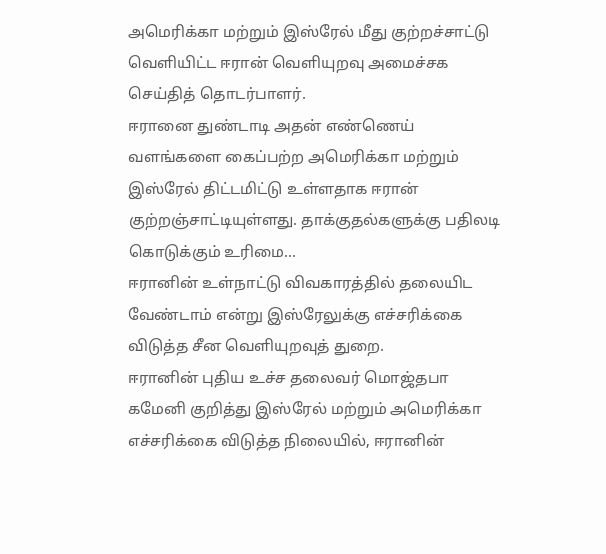அமெரிக்கா மற்றும் இஸ்ரேல் மீது குற்றச்சாட்டு வெளியிட்ட ஈரான் வெளியுறவு அமைச்சக செய்தித் தொடர்பாளர்.
ஈரானை துண்டாடி அதன் எண்ணெய் வளங்களை கைப்பற்ற அமெரிக்கா மற்றும் இஸ்ரேல் திட்டமிட்டு உள்ளதாக ஈரான் குற்றஞ்சாட்டியுள்ளது. தாக்குதல்களுக்கு பதிலடி கொடுக்கும் உரிமை...
ஈரானின் உள்நாட்டு விவகாரத்தில் தலையிட வேண்டாம் என்று இஸ்ரேலுக்கு எச்சரிக்கை விடுத்த சீன வெளியுறவுத் துறை.
ஈரானின் புதிய உச்ச தலைவர் மொஜ்தபா கமேனி குறித்து இஸ்ரேல் மற்றும் அமெரிக்கா எச்சரிக்கை விடுத்த நிலையில், ஈரானின்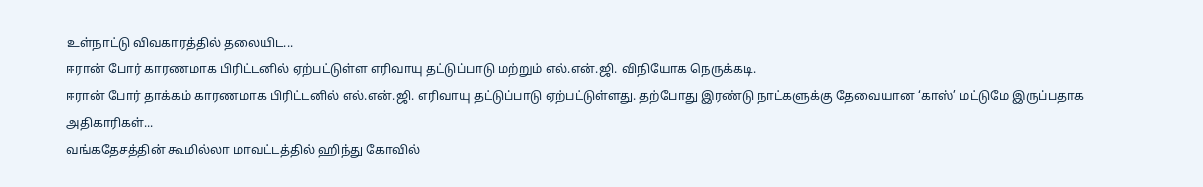உள்நாட்டு விவகாரத்தில் தலையிட...
ஈரான் போர் காரணமாக பிரிட்டனில் ஏற்பட்டுள்ள எரிவாயு தட்டுப்பாடு மற்றும் எல்.என்.ஜி. விநியோக நெருக்கடி.
ஈரான் போர் தாக்கம் காரணமாக பிரிட்டனில் எல்.என்.ஜி. எரிவாயு தட்டுப்பாடு ஏற்பட்டுள்ளது. தற்போது இரண்டு நாட்களுக்கு தேவையான ‘காஸ்’ மட்டுமே இருப்பதாக அதிகாரிகள்...
வங்கதேசத்தின் கூமில்லா மாவட்டத்தில் ஹிந்து கோவில்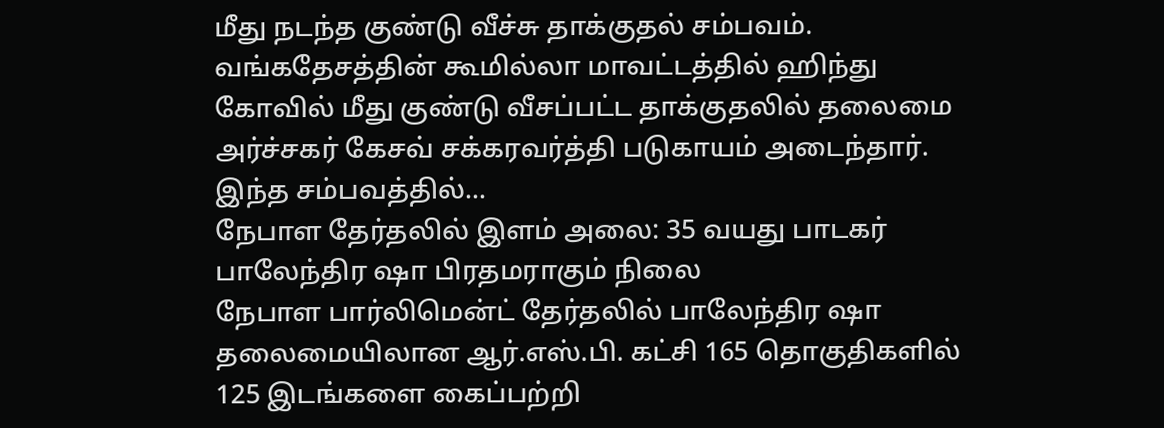மீது நடந்த குண்டு வீச்சு தாக்குதல் சம்பவம்.
வங்கதேசத்தின் கூமில்லா மாவட்டத்தில் ஹிந்து கோவில் மீது குண்டு வீசப்பட்ட தாக்குதலில் தலைமை அர்ச்சகர் கேசவ் சக்கரவர்த்தி படுகாயம் அடைந்தார். இந்த சம்பவத்தில்...
நேபாள தேர்தலில் இளம் அலை: 35 வயது பாடகர் பாலேந்திர ஷா பிரதமராகும் நிலை
நேபாள பார்லிமென்ட் தேர்தலில் பாலேந்திர ஷா தலைமையிலான ஆர்.எஸ்.பி. கட்சி 165 தொகுதிகளில் 125 இடங்களை கைப்பற்றி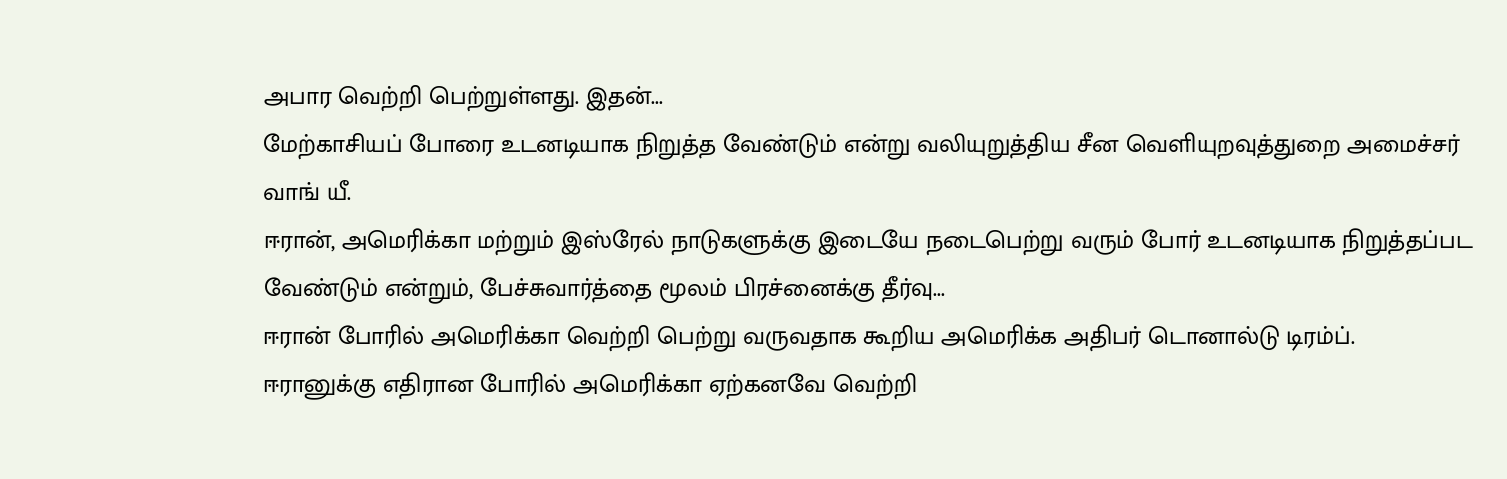அபார வெற்றி பெற்றுள்ளது. இதன்...
மேற்காசியப் போரை உடனடியாக நிறுத்த வேண்டும் என்று வலியுறுத்திய சீன வெளியுறவுத்துறை அமைச்சர் வாங் யீ.
ஈரான், அமெரிக்கா மற்றும் இஸ்ரேல் நாடுகளுக்கு இடையே நடைபெற்று வரும் போர் உடனடியாக நிறுத்தப்பட வேண்டும் என்றும், பேச்சுவார்த்தை மூலம் பிரச்னைக்கு தீர்வு...
ஈரான் போரில் அமெரிக்கா வெற்றி பெற்று வருவதாக கூறிய அமெரிக்க அதிபர் டொனால்டு டிரம்ப்.
ஈரானுக்கு எதிரான போரில் அமெரிக்கா ஏற்கனவே வெற்றி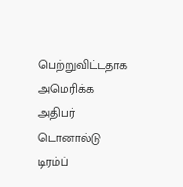பெற்றுவிட்டதாக அமெரிக்க அதிபர் டொனால்டு டிரம்ப்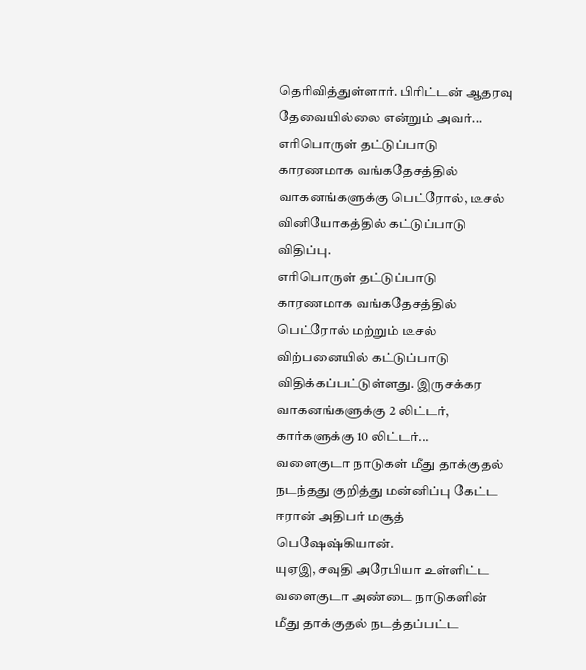தெரிவித்துள்ளார். பிரிட்டன் ஆதரவு தேவையில்லை என்றும் அவர்...
எரிபொருள் தட்டுப்பாடு காரணமாக வங்கதேசத்தில் வாகனங்களுக்கு பெட்ரோல், டீசல் வினியோகத்தில் கட்டுப்பாடு விதிப்பு.
எரிபொருள் தட்டுப்பாடு காரணமாக வங்கதேசத்தில் பெட்ரோல் மற்றும் டீசல் விற்பனையில் கட்டுப்பாடு விதிக்கப்பட்டுள்ளது. இருசக்கர வாகனங்களுக்கு 2 லிட்டர், கார்களுக்கு 10 லிட்டர்...
வளைகுடா நாடுகள் மீது தாக்குதல் நடந்தது குறித்து மன்னிப்பு கேட்ட ஈரான் அதிபர் மசூத் பெஷேஷ்கியான்.
யுஏஇ, சவுதி அரேபியா உள்ளிட்ட வளைகுடா அண்டை நாடுகளின் மீது தாக்குதல் நடத்தப்பட்ட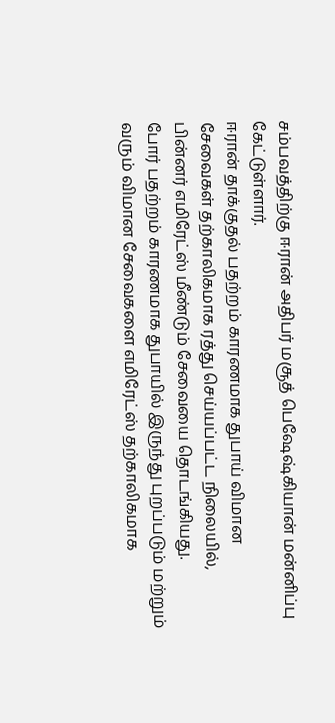சம்பவத்திற்கு ஈரான் அதிபர் மசூத் பெஷேஷ்கியான் மன்னிப்பு கேட்டுள்ளார்.
ஈரான் தாக்குதல் பதற்றம் காரணமாக துபாய் விமான சேவைகள் தற்காலிகமாக ரத்து செய்யப்பட்ட நிலையில், பின்னர் எமிரேட்ஸ் மீண்டும் சேவையை தொடங்கியது.
போர் பதற்றம் காரணமாக துபாயில் இருந்து புறப்படும் மற்றும் வரும் விமான சேவைகளை எமிரேட்ஸ் தற்காலிகமாக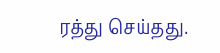ரத்து செய்தது.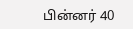பின்னர் 40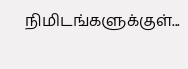நிமிடங்களுக்குள்...